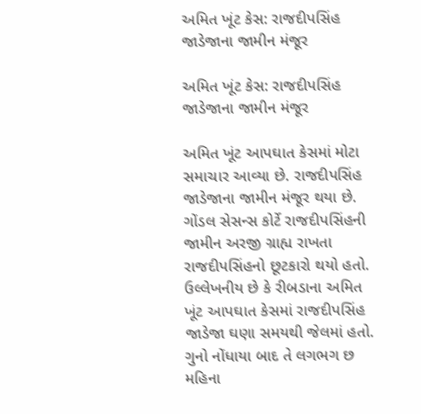અમિત ખૂંટ કેસ: રાજદીપસિંહ જાડેજાના જામીન મંજૂર

અમિત ખૂંટ કેસ: રાજદીપસિંહ જાડેજાના જામીન મંજૂર

અમિત ખૂંટ આપઘાત કેસમાં મોટા સમાચાર આવ્યા છે. રાજદીપસિંહ જાડેજાના જામીન મંજૂર થયા છે. ગોંડલ સેસન્સ કોર્ટે રાજદીપસિંહની જામીન અરજી ગ્રાહ્ય રાખતા રાજદીપસિંહનો છૂટકારો થયો હતો. ઉલ્લેખનીય છે કે રીબડાના અમિત ખૂંટ આપઘાત કેસમાં રાજદીપસિંહ જાડેજા ઘણા સમયથી જેલમાં હતો. ગુનો નોંધાયા બાદ તે લગભગ છ મહિના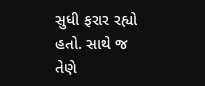સુધી ફરાર રહ્યો હતો. સાથે જ તેણે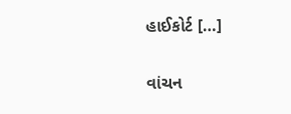હાઈકોર્ટ […]

વાંચન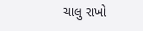ચાલુ રાખો